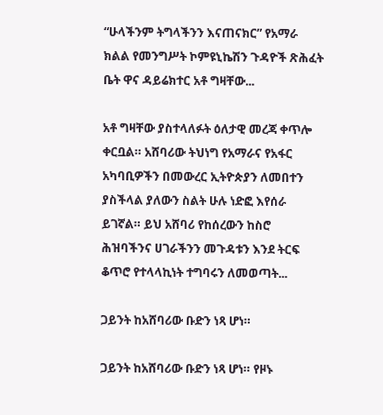“ሁላችንም ትግላችንን እናጠናክር” የአማራ ክልል የመንግሥት ኮምዩኒኬሽን ጉዳዮች ጽሕፈት ቤት ዋና ዳይሬክተር አቶ ግዛቸው...

አቶ ግዛቸው ያስተላለፉት ዕለታዊ መረጃ ቀጥሎ ቀርቧል። አሸባሪው ትህነግ የአማራና የአፋር አካባቢዎችን በመውረር ኢትዮጵያን ለመበተን ያስችላል ያለውን ስልት ሁሉ ነድፎ እየሰራ ይገኛል። ይህ አሸባሪ የከሰረውን ከስሮ ሕዝባችንና ሀገራችንን መጉዳቱን እንደ ትርፍ ቆጥሮ የተላላኪነት ተግባሩን ለመወጣት...

ጋይንት ከአሸባሪው ቡድን ነጻ ሆነ።

ጋይንት ከአሸባሪው ቡድን ነጻ ሆነ። የዞኑ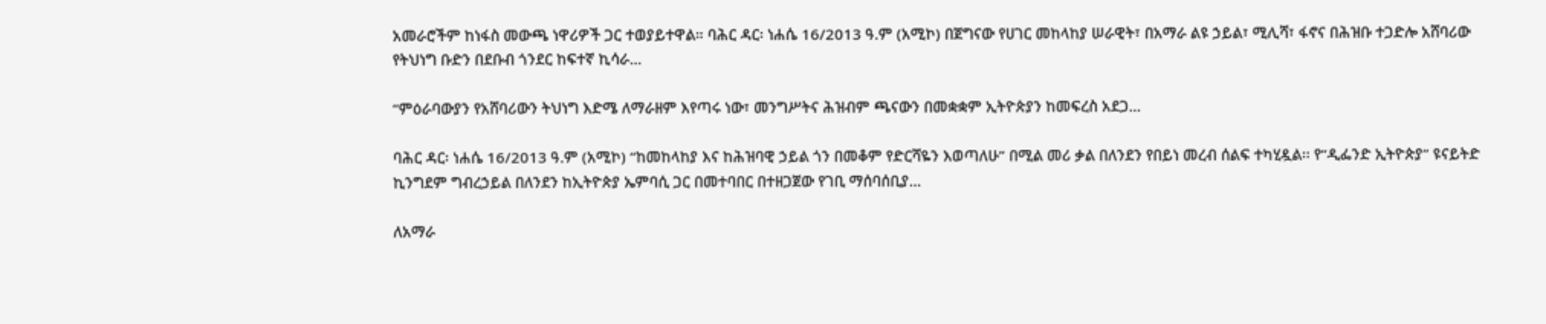አመራሮችም ከነፋስ መውጫ ነዋሪዎች ጋር ተወያይተዋል። ባሕር ዳር፡ ነሐሴ 16/2013 ዓ.ም (አሚኮ) በጀግናው የሀገር መከላከያ ሠራዊት፣ በአማራ ልዩ ኃይል፣ ሚሊሻ፣ ፋኖና በሕዝቡ ተጋድሎ አሸባሪው የትህነግ ቡድን በደቡብ ጎንደር ከፍተኛ ኪሳራ...

“ምዕራባውያን የአሸባሪውን ትህነግ እድሜ ለማራዘም እየጣሩ ነው፣ መንግሥትና ሕዝብም ጫናውን በመቋቋም ኢትዮጵያን ከመፍረስ አደጋ...

ባሕር ዳር፡ ነሐሴ 16/2013 ዓ.ም (አሚኮ) “ከመከላከያ እና ከሕዝባዊ ኃይል ጎን በመቆም የድርሻዬን እወጣለሁ” በሚል መሪ ቃል በለንደን የበይነ መረብ ሰልፍ ተካሂዷል፡፡ የ“ዲፌንድ ኢትዮጵያ” ዩናይትድ ኪንግደም ግብረኃይል በለንደን ከኢትዮጵያ ኤምባሲ ጋር በመተባበር በተዘጋጀው የገቢ ማሰባሰቢያ...

ለአማራ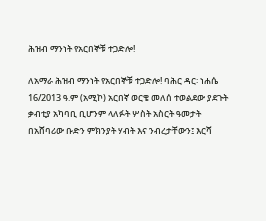ሕዝብ ማንነት የአርበኞቹ ተጋድሎ!

ለአማራ ሕዝብ ማንነት የአርበኞቹ ተጋድሎ! ባሕር ዳር፡ ነሐሴ 16/2013 ዓ.ም (አሚኮ) አርበኛ ወርቄ መለሰ ተወልደው ያደጉት ቃብቲያ አካባቢ ቢሆንም ላለፉት ሦስት አስርት ዓመታት በአሸባሪው ቡድን ምክንያት ሃብት እና ንብረታቸውን፤ እርሻ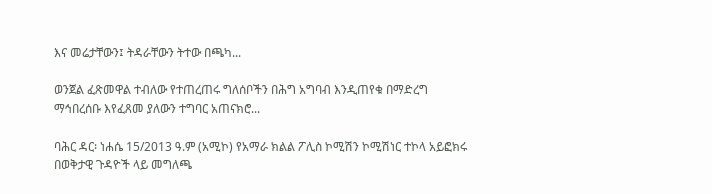እና መሬታቸውን፤ ትዳራቸውን ትተው በጫካ...

ወንጀል ፈጽመዋል ተብለው የተጠረጠሩ ግለሰቦችን በሕግ አግባብ እንዲጠየቁ በማድረግ ማኅበረሰቡ እየፈጸመ ያለውን ተግባር አጠናክሮ...

ባሕር ዳር፡ ነሐሴ 15/2013 ዓ.ም (አሚኮ) የአማራ ክልል ፖሊስ ኮሚሽን ኮሚሽነር ተኮላ አይፎክሩ በወቅታዊ ጉዳዮች ላይ መግለጫ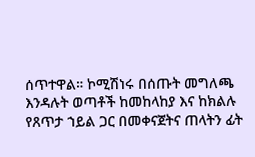ሰጥተዋል። ኮሚሽነሩ በሰጡት መግለጫ እንዳሉት ወጣቶች ከመከላከያ እና ከክልሉ የጸጥታ ኀይል ጋር በመቀናጀትና ጠላትን ፊት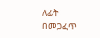ለፊት በመጋፈጥ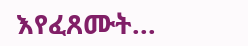እየፈጸሙት...